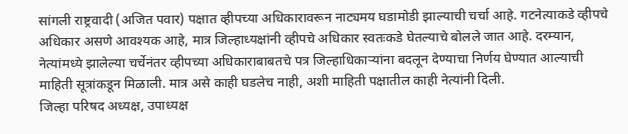सांगली राष्ट्रवादी (अजित पवार) पक्षात व्हीपच्या अधिकारावरून नाट्यमय घडामोडी झाल्याची चर्चा आहे. गटनेत्याकडे व्हीपचे अधिकार असणे आवश्यक आहे, मात्र जिल्हाध्यक्षांनी व्हीपचे अधिकार स्वतःकडे घेतल्याचे बोलले जात आहे. दरम्यान, नेत्यांमध्ये झालेल्या चर्चेनंतर व्हीपच्या अधिकाराबाबतचे पत्र जिल्हाधिकाऱ्यांना बदलून देण्याचा निर्णय घेण्यात आल्याची माहिती सूत्रांकडून मिळाली. मात्र असे काही घडलेच नाही, अशी माहिती पक्षातील काही नेत्यांनी दिली.
जिल्हा परिषद अध्यक्ष, उपाध्यक्ष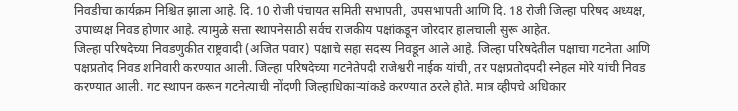निवडीचा कार्यक्रम निश्चित झाला आहे. दि. 10 रोजी पंचायत समिती सभापती, उपसभापती आणि दि. 18 रोजी जिल्हा परिषद अध्यक्ष, उपाध्यक्ष निवड होणार आहे. त्यामुळे सत्ता स्थापनेसाठी सर्वच राजकीय पक्षांकडून जोरदार हालचाली सुरू आहेत.
जिल्हा परिषदेच्या निवडणुकीत राष्ट्रवादी (अजित पवार) पक्षाचे सहा सदस्य निवडून आले आहे. जिल्हा परिषदेतील पक्षाचा गटनेता आणि पक्षप्रतोद निवड शनिवारी करण्यात आली. जिल्हा परिषदेच्या गटनेतेपदी राजेश्वरी नाईक यांची, तर पक्षप्रतोदपदी स्नेहल मोरे यांची निवड करण्यात आली. गट स्थापन करून गटनेत्याची नोंदणी जिल्हाधिकाऱ्यांकडे करण्यात ठरले होते. मात्र व्हीपचे अधिकार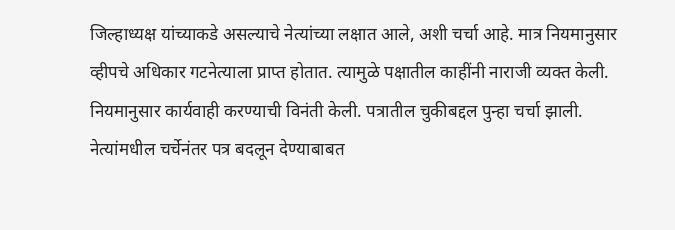जिल्हाध्यक्ष यांच्याकडे असल्याचे नेत्यांच्या लक्षात आले, अशी चर्चा आहे. मात्र नियमानुसार व्हीपचे अधिकार गटनेत्याला प्राप्त होतात. त्यामुळे पक्षातील काहींनी नाराजी व्यक्त केली. नियमानुसार कार्यवाही करण्याची विनंती केली. पत्रातील चुकीबद्दल पुन्हा चर्चा झाली. नेत्यांमधील चर्चेनंतर पत्र बदलून देण्याबाबत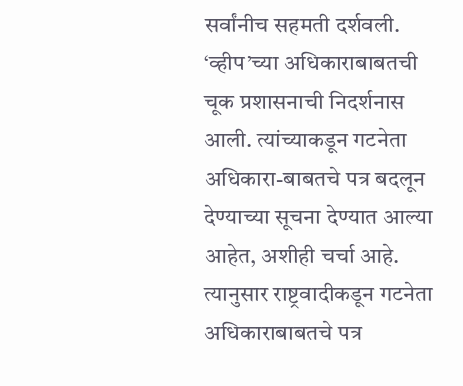सर्वांनीच सहमती दर्शवली. ‘व्हीप’च्या अधिकाराबाबतची चूक प्रशासनाची निदर्शनास आली. त्यांच्याकडून गटनेता अधिकारा-बाबतचे पत्र बदलून देण्याच्या सूचना देण्यात आल्या आहेत, अशीही चर्चा आहे. त्यानुसार राष्ट्रवादीकडून गटनेता अधिकाराबाबतचे पत्र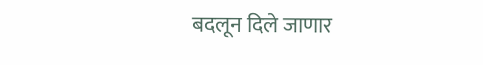बदलून दिले जाणार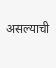असल्याची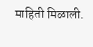माहिती मिळाली.